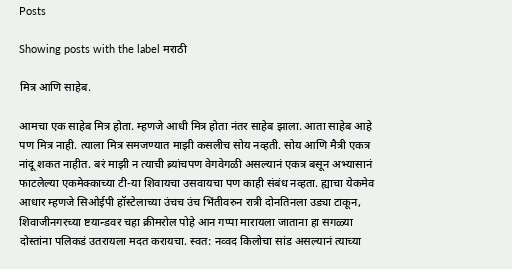Posts

Showing posts with the label मराठी

मित्र आणि साहेब.

आमचा एक साहेब मित्र होता. म्हणजे आधी मित्र होता नंतर साहेब झाला. आता साहेब आहे पण मित्र नाही. त्याला मित्र समजण्यात माझी कसलीच सोय नव्हती. सोय आणि मैत्री एकत्र नांदू शकत नाहीत. बरं माझी न त्याची ब्र्यांचपण वेगवेगळी असल्यानं एकत्र बसून अभ्यासानं फाटलेल्या एकमेक्काच्या टी-या शिवायचा उसवायचा पण काही संबंध नव्हता. ह्याचा येकमेव आधार म्हणजे सिओईपी हॉस्टेलाच्या उंचच उंच भिंतीवरुन रात्री दोनतिनला उड्या टाकून, शिवाजीनगरच्या ष्टयान्डवर चहा क्रीमरोल पोहे आन गप्पा मारायला जाताना हा सगळ्या दोस्तांना पलिकडं उतरायला मदत करायचा. स्वत: नव्वद किलोचा सांड असल्यानं त्याच्या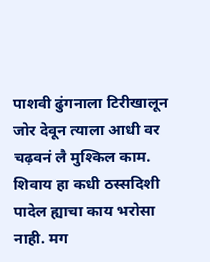पाशवी ढुंगनाला टिरीखालून जोर देवून त्याला आधी वर चढ़वनं लै मुश्किल काम. शिवाय हा कधी ठस्सदिशी पादेल ह्याचा काय भरोसा नाही. मग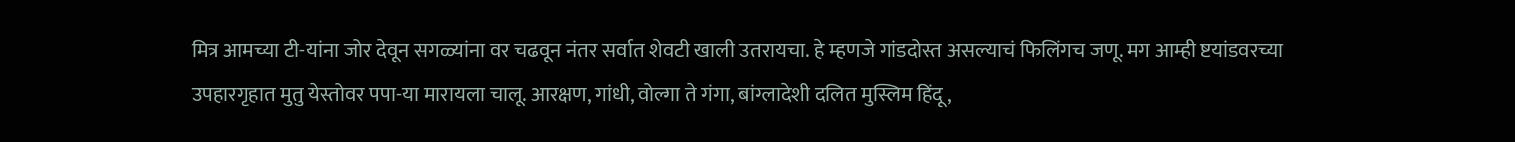मित्र आमच्या टी-यांना जोर देवून सगळ्यांना वर चढवून नंतर सर्वात शेवटी खाली उतरायचा. हे म्हणजे गांडदोस्त असल्याचं फिलिंगच जणू. मग आम्ही ष्टयांडवरच्या उपहारगृहात मुतु येस्तोवर पपा-या मारायला चालू. आरक्षण, गांधी, वोल्गा ते गंगा, बांग्लादेशी दलित मुस्लिम हिंदू,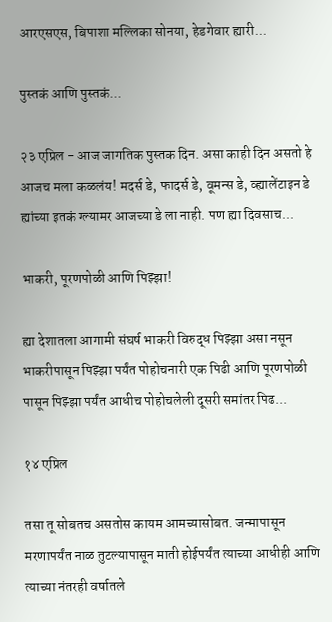आरएसएस, बिपाशा मल्लिका सोनया, हेडगेवार ह्यारी...

पुस्तकं आणि पुस्तकं...

२३ एप्रिल - आज जागतिक पुस्तक दिन. असा काही दिन असतो हे आजच मला कळलंय! मदर्स डे, फादर्स डे, वूमन्स डे, व्ह्यालेंटाइन डे ह्यांच्या इतकं ग्ल्यामर आजच्या डे ला नाही. पण ह्या दिवसाच...

भाकरी, पूरणपोळी आणि पिझ्झा!

ह्या देशातला आगामी संघर्ष भाकरी विरुद्ध पिझ्झा असा नसून भाकरीपासून पिझ्झा पर्यंत पोहोचनारी एक पिढी आणि पूरणपोळी पासून पिझ्झा पर्यंत आधीच पोहोचलेली दूसरी समांतर पिढ...

१४ एप्रिल

तसा तू सोबतच असतोस कायम आमच्यासोबत. जन्मापासून मरणापर्यंत नाळ तुटल्यापासून माती होईपर्यंत त्याच्या आधीही आणि त्याच्या नंतरही वर्षातले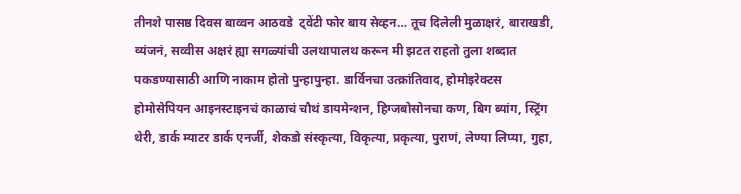तीनशे पासष्ठ दिवस बाव्वन आठवडे  ट्वेंटी फोर बाय सेव्हन… तूच दिलेली मुळाक्षरं, बाराखडी, व्यंजनं, सव्वीस अक्षरं ह्या सगळ्यांची उलथापालथ करून मी झटत राहतो तुला शब्दात पकडण्यासाठी आणि नाकाम होतो पुन्हापुन्हा. डार्विनचा उत्क्रांतिवाद, होमोइरेक्टस होमोसेपियन आइनस्टाइनचं काळाचं चौथं डायमेन्शन, हिग्जबोसोनचा कण, बिग ब्यांग, स्ट्रिंग थेरी, डार्क म्याटर डार्क एनर्जी, शेकडो संस्कृत्या, विकृत्या, प्रकृत्या, पुराणं, लेण्या लिप्या, गुहा,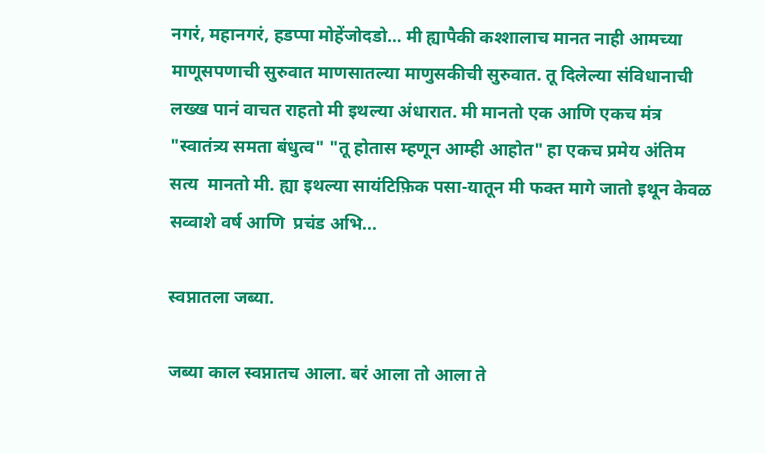नगरं, महानगरं, हडप्पा मोहेंजोदडो… मी ह्यापैकी कश्शालाच मानत नाही आमच्या माणूसपणाची सुरुवात माणसातल्या माणुसकीची सुरुवात. तू दिलेल्या संविधानाची लख्ख पानं वाचत राहतो मी इथल्या अंधारात. मी मानतो एक आणि एकच मंत्र "स्वातंत्र्य समता बंधुत्व" "तू होतास म्हणून आम्ही आहोत" हा एकच प्रमेय अंतिम सत्य  मानतो मी. ह्या इथल्या सायंटिफ़िक पसा-यातून मी फक्त मागे जातो इथून केवळ सव्वाशे वर्ष आणि  प्रचंड अभि...

स्वप्नातला जब्या.

जब्या काल स्वप्नातच आला. बरं आला तो आला ते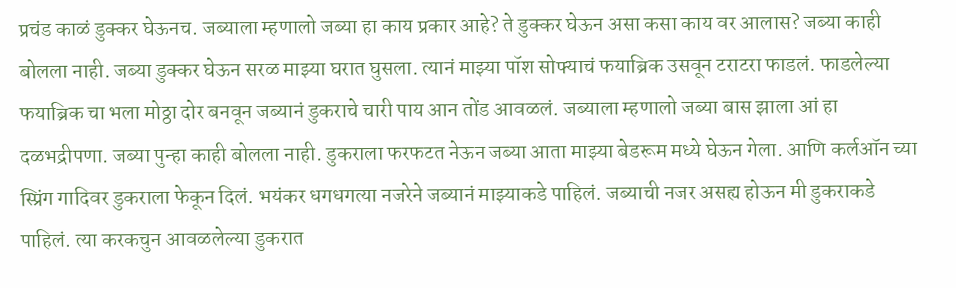प्रचंड काळं डुक्कर घेऊनच. जब्याला म्हणालो जब्या हा काय प्रकार आहे? ते डुक्कर घेऊन असा कसा काय वर आलास? जब्या काही बोलला नाही. जब्या डुक्कर घेऊन सरळ माझ्या घरात घुसला. त्यानं माझ्या पॉश सोफ्याचं फयाब्रिक उसवून टराटरा फाडलं. फाडलेल्या फयाब्रिक चा भला मोठ्ठा दोर बनवून जब्यानं डुकराचे चारी पाय आन तोंड आवळलं. जब्याला म्हणालो जब्या बास झाला आं हा दळभद्रीपणा. जब्या पुन्हा काही बोलला नाही. डुकराला फरफटत नेऊन जब्या आता माझ्या बेडरूम मध्ये घेऊन गेला. आणि कर्लऑन च्या स्प्रिंग गादिवर डुकराला फेकून दिलं. भयंकर धगधगत्या नजरेने जब्यानं माझ्याकडे पाहिलं. जब्याची नजर असह्य होऊन मी डुकराकडे पाहिलं. त्या करकचुन आवळलेल्या डुकरात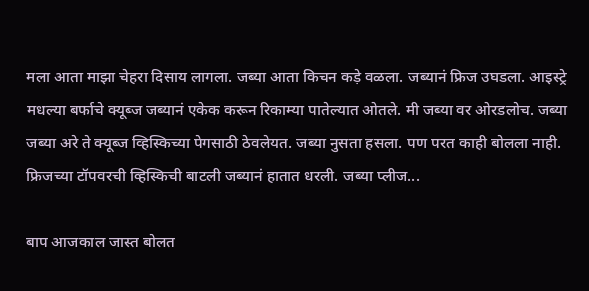मला आता माझा चेहरा दिसाय लागला. जब्या आता किचन कड़े वळला. जब्यानं फ्रिज उघडला. आइस्ट्रे मधल्या बर्फाचे क्यूब्ज जब्यानं एकेक करून रिकाम्या पातेल्यात ओतले. मी जब्या वर ओरडलोच. जब्या जब्या अरे ते क्यूब्ज व्हिस्किच्या पेगसाठी ठेवलेयत. जब्या नुसता हसला. पण परत काही बोलला नाही. फ्रिजच्या टॉपवरची व्हिस्किची बाटली जब्यानं हातात धरली. जब्या प्लीज...

बाप आजकाल जास्त बोलत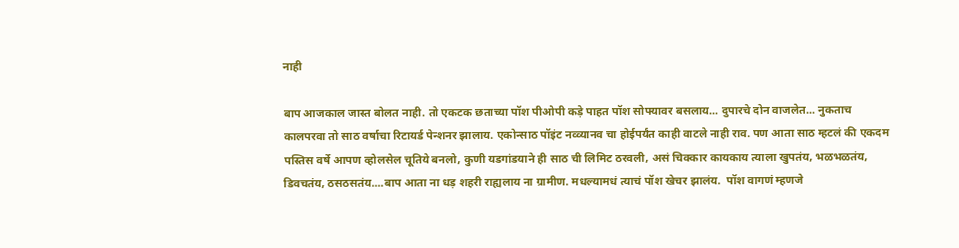नाही

बाप आजकाल जास्त बोलत नाही. तो एकटक छताच्या पॉश पीओपी कड़े पाहत पॉश सोफ्यावर बसलाय... दुपारचे दोन वाजलेत... नुकताच कालपरवा तो साठ वर्षाचा रिटायर्ड पेन्शनर झालाय. एकोन्साठ पॉइंट नव्व्यानव चा होईपर्यंत काही वाटले नाही राव. पण आता साठ म्हटलं की एकदम पस्तिस वर्षे आपण व्होलसेल चूतिये बनलो, कुणी यडगांडयाने ही साठ ची लिमिट ठरवली, असं चिक्कार कायकाय त्याला खुपतंय, भळभळतंय, डिवचतंय, ठसठसतंय....बाप आता ना धड़ शहरी राह्यलाय ना ग्रामीण. मधल्यामधं त्याचं पॉश खेचर झालंय.  पॉश वागणं म्हणजे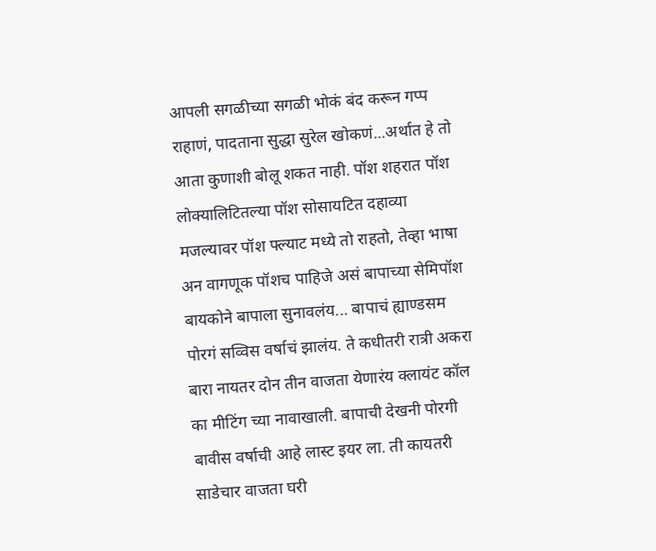आपली सगळीच्या सगळी भोकं बंद करून गप्प राहाणं, पादताना सुद्धा सुरेल खोकणं...अर्थात हे तो आता कुणाशी बोलू शकत नाही. पॉश शहरात पॉश लोक्यालिटितल्या पॉश सोसायटित दहाव्या मजल्यावर पॉश फ्ल्याट मध्ये तो राहतो, तेव्हा भाषा अन वागणूक पॉशच पाहिजे असं बापाच्या सेमिपॉश बायकोने बापाला सुनावलंय... बापाचं ह्याण्डसम पोरगं सव्विस वर्षाचं झालंय. ते कधीतरी रात्री अकरा बारा नायतर दोन तीन वाजता येणारंय क्लायंट कॉल का मीटिंग च्या नावाखाली. बापाची देखनी पोरगी बावीस वर्षाची आहे लास्ट इयर ला. ती कायतरी साडेचार वाजता घरी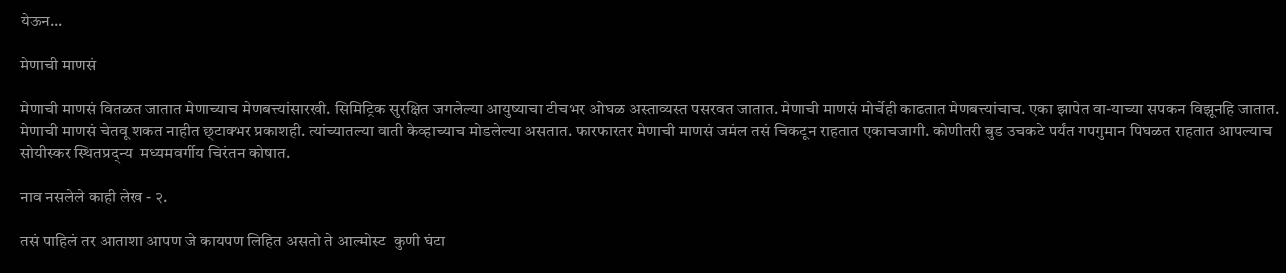येऊन...

मेणाची माणसं

मेणाची माणसं वितळत जातात मेणाच्याच मेणबत्त्यांसारखी. सिमिट्रिक सुरक्षित जगलेल्या आयुष्याचा टीचभर ओघळ अस्ताव्यस्त पसरवत जातात. मेणाची माणसं मोर्चेही काढतात मेणबत्त्यांचाच. एका झापेत वा-याच्या सपकन विझूनहि जातात. मेणाची माणसं चेतवू शकत नाहीत छ्टाक्भर प्रकाशही. त्यांच्यातल्या वाती केव्हाच्याच मोडलेल्या असतात. फारफारतर मेणाची माणसं जमंल तसं चिकटून राहतात एकाचजागी. कोणीतरी बुड उचकटे पर्यंत गपगुमान पिघळत राहतात आपल्याच सोयीस्कर स्थितप्रद्न्य  मध्यमवर्गीय चिरंतन कोषात.

नाव नसलेले काही लेख - २.

तसं पाहिलं तर आताशा आपण जे कायपण लिहित असतो ते आल्मोस्ट  कुणी घंटा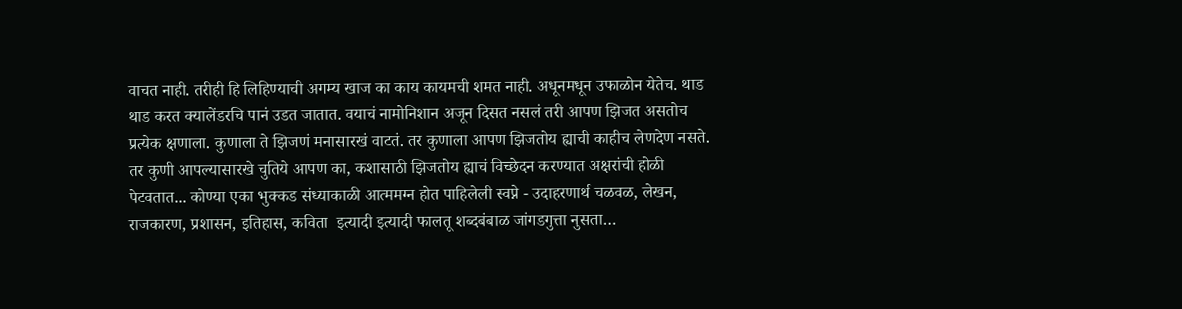वाचत नाही. तरीही हि लिहिण्याची अगम्य खाज का काय कायमची शमत नाही. अधूनमधून उफाळोन येतेच. थाड थाड करत क्यालेंडरचि पानं उडत जातात. वयाचं नामोनिशान अजून दिसत नसलं तरी आपण झिजत असतोच प्रत्येक क्षणाला. कुणाला ते झिजणं मनासारखं वाटतं. तर कुणाला आपण झिजतोय ह्याची काहीच लेणदेण नसते. तर कुणी आपल्यासारखे चुतिये आपण का, कशासाठी झिजतोय ह्याचं विच्छेदन करण्यात अक्षरांची होळी पेटवतात... कोण्या एका भुक्कड संध्याकाळी आत्ममग्न होत पाहिलेली स्वप्ने - उदाहरणार्थ चळवळ, लेखन, राजकारण, प्रशासन, इतिहास, कविता  इत्यादी इत्यादी फालतू शब्दबंबाळ जांगडगुत्ता नुसता…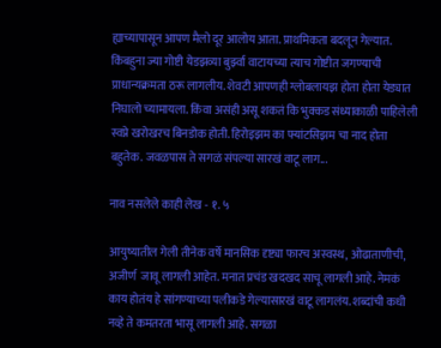ह्याच्यापासून आपण मैलो दूर आलोय आता. प्राथमिकता बदलून गेल्यात. किंबहुना ज्या गोष्टी येडझव्या बुर्झ्वा वाटायच्या त्याच गोष्टीत जगण्याची प्राधान्यक्रमता ठरू लागलीय. शेवटी आपणही ग्लोबलायझ होता होता येड्यात निघालो च्यामायला. किंवा असंही असू शकतं कि भुक्कड संध्याकाळी पाहिलेली स्वप्ने खरोखरच बिनडोक होती. हिरोइझम का फ्यांटसिझम चा नाद होता बहुतेक. जवळपास ते सगळं संपल्या सारखं वाटू लाग...

नाव नसलेले काही लेख - १. ५

आयुष्यातील गेली तीनेक वर्षे मानसिक दृष्ट्या फारच अस्वस्थ, ओढाताणीची, अजीर्ण  जावू लागली आहेत. मनात प्रचंड खदखद साचू लागली आहे. नेमकं काय होतंय हे सांगण्याच्या पलीकडे गेल्यासारखं वाटू लागलंय. शब्दांची कधी नव्हे ते कमतरता भासू लागली आहे. सगळा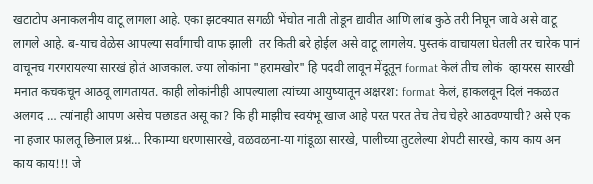खटाटोप अनाकलनीय वाटू लागला आहे. एका झटक्यात सगळी भेंचोत नाती तोडून द्यावीत आणि लांब कुठे तरी निघून जावे असे वाटू लागले आहे. ब-याच वेळेस आपल्या सर्वांगाची वाफ झाली  तर किती बरे होईल असे वाटू लागलेय. पुस्तकं वाचायला घेतली तर चारेक पानं वाचूनच गरगरायल्या सारखं होतं आजकाल. ज्या लोकांना "हरामखोर" हि पदवी लावून मेंदूतून format केलं तीच लोकं  व्हायरस सारखी मनात कचकचून आठवू लागतायत. काही लोकांनीही आपल्याला त्यांच्या आयुष्यातून अक्षरश: format केलं, हाकलवून दिलं नकळत अलगद … त्यांनाही आपण असेच पछाडत असू का? कि ही माझीच स्वयंभू खाज आहे परत परत तेच तेच चेहरे आठवण्याची? असे एक ना हजार फालतू छिनाल प्रश्नं… रिकाम्या धरणासारखे, वळवळना-या गांडूळा सारखे, पालीच्या तुटलेल्या शेपटी सारखे, काय काय अन काय काय!!! जे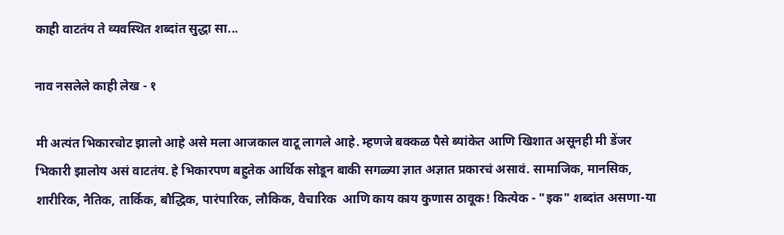काही वाटतंय ते व्यवस्थित शब्दांत सुद्धा सा...

नाव नसलेले काही लेख - १

मी अत्यंत भिकारचोट झालो आहे असे मला आजकाल वाटू लागले आहे. म्हणजे बक्कळ पैसे ब्यांकेत आणि खिशात असूनही मी डेंजर भिकारी झालोय असं वाटतंय. हे भिकारपण बहुतेक आर्थिक सोडून बाकी सगळ्या ज्ञात अज्ञात प्रकारचं असावं. सामाजिक, मानसिक, शारीरिक, नैतिक, तार्किक, बौद्धिक, पारंपारिक, लौकिक, वैचारिक  आणि काय काय कुणास ठावूक! कित्येक - "इक" शब्दांत असणा-या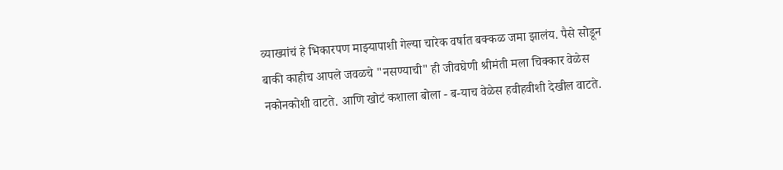व्याख्यांचं हे भिकारपण माझ्यापाशी गेल्या चारेक वर्षात बक्कळ जमा झालंय. पैसे सोडून बाकी काहीच आपले जवळचे "नसण्याची" ही जीवघेणी श्रीमंती मला चिक्कार वेळेस नकोनकोशी वाटते. आणि खोटं कशाला बोला - ब-याच वेळेस हवीहवीशी देखील वाटते.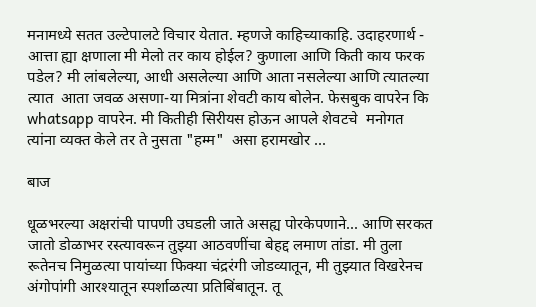मनामध्ये सतत उल्टेपालटे विचार येतात. म्हणजे काहिच्याकाहि. उदाहरणार्थ - आत्ता ह्या क्षणाला मी मेलो तर काय होईल? कुणाला आणि किती काय फरक पडेल? मी लांबलेल्या, आधी असलेल्या आणि आता नसलेल्या आणि त्यातल्या त्यात  आता जवळ असणा-या मित्रांना शेवटी काय बोलेन. फेसबुक वापरेन कि whatsapp वापरेन. मी कितीही सिरीयस होऊन आपले शेवटचे  मनोगत त्यांना व्यक्त केले तर ते नुसता "हम्म"  असा हरामखोर ...

बाज

धूळभरल्या अक्षरांची पापणी उघडली जाते असह्य पोरकेपणाने... आणि सरकत जातो डोळाभर रस्त्यावरून तुझ्या आठवणींचा बेहद्द लमाण तांडा. मी तुला रूतेनच निमुळत्या पायांच्या फिक्या चंद्ररंगी जोडव्यातून, मी तुझ्यात विखरेनच अंगोपांगी आरश्यातून स्पर्शाळत्या प्रतिबिंबातून. तू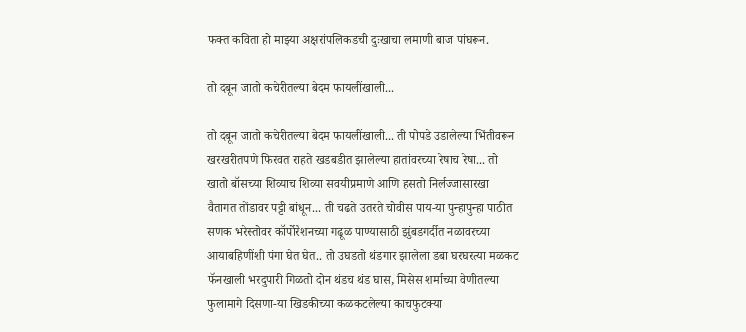फक्त कविता हो माझ्या अक्षरांपलिकडची दुःखाचा लमाणी बाज पांघरून.

तो दबून जातो कचेरीतल्या बेदम फायलींखाली...

तो दबून जातो कचेरीतल्या बेदम फायलींखाली... ती पोपडे उडालेल्या भिंतीवरून खरखरीतपणे फिरवत राहते खडबडीत झालेल्या हातांवरच्या रेषाच रेषा... तो खातो बॉसच्या शिव्याच शिव्या सवयीप्रमाणे आणि हसतो निर्लज्जासारखा वैतागत तोंडावर पट्टी बांधून... ती चढते उतरते चोवीस पाय-या पुन्हापुन्हा पाठीत सणक भरेस्तोवर कॉर्पोरेशनच्या गढूळ पाण्यासाठी झुंबडगर्दीत नळावरच्या आयाबहिणींशी पंगा घेत घेत.. तो उघडतो थंडगार झालेला डबा घरघरत्या मळकट फॅनखाली भरदुपारी गिळतो दोन थंडच थंड घास, मिसेस शर्माच्या वेणीतल्या फुलामागे दिसणा-या खिडकीच्या कळकटलेल्या काचफुटक्या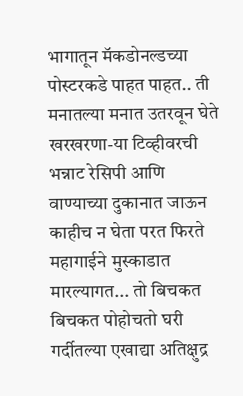भागातून मॅकडोनल्डच्या पोस्टरकडे पाहत पाहत.. ती मनातल्या मनात उतरवून घेते खरखरणा-या टिव्हीवरची भन्नाट रेसिपी आणि वाण्याच्या दुकानात जाऊन काहीच न घेता परत फिरते महागाईने मुस्काडात मारल्यागत... तो बिचकत बिचकत पोहोचतो घरी गर्दीतल्या एखाद्या अतिक्षुद्र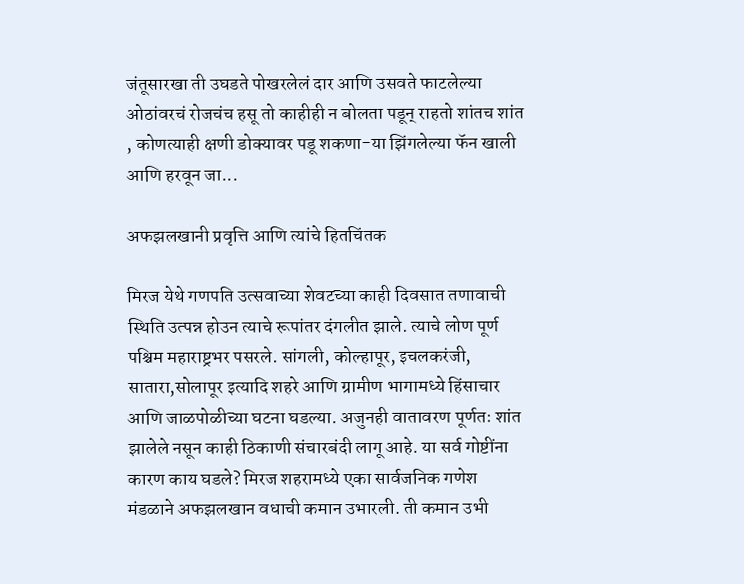जंतूसारखा ती उघडते पोखरलेलं दार आणि उसवते फाटलेल्या ओठांवरचं रोजचंच हसू तो काहीही न बोलता पडून् राहतो शांतच शांत , कोणत्याही क्षणी डोक्यावर पडू शकणा-या झिंगलेल्या फॅन खाली आणि हरवून जा...

अफझलखानी प्रवृत्ति आणि त्यांचे हितचिंतक

मिरज येथे गणपति उत्सवाच्या शेवटच्या काही दिवसात तणावाची स्थिति उत्पन्न होउन त्याचे रूपांतर दंगलीत झाले. त्याचे लोण पूर्ण पश्चिम महाराष्ट्रभर पसरले. सांगली, कोल्हापूर, इचलकरंजी, सातारा,सोलापूर इत्यादि शहरे आणि ग्रामीण भागामध्ये हिंसाचार आणि जाळपोळीच्या घटना घडल्या. अजुनही वातावरण पूर्णतः शांत झालेले नसून काही ठिकाणी संचारबंदी लागू आहे. या सर्व गोष्टींना कारण काय घडले? मिरज शहरामध्ये एका सार्वजनिक गणेश मंडळाने अफझलखान वधाची कमान उभारली. ती कमान उभी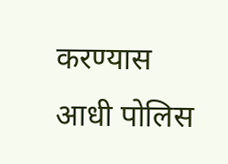करण्यास आधी पोलिस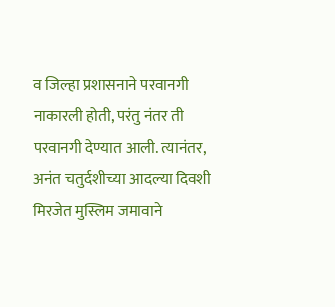व जिल्हा प्रशासनाने परवानगी नाकारली होती, परंतु नंतर ती परवानगी देण्यात आली. त्यानंतर, अनंत चतुर्दशीच्या आदल्या दिवशी मिरजेत मुस्लिम जमावाने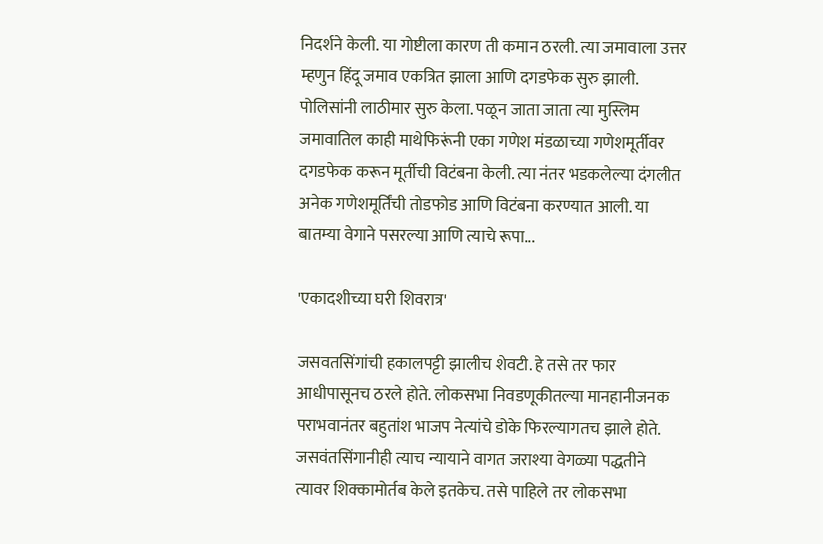निदर्शने केली. या गोष्टीला कारण ती कमान ठरली. त्या जमावाला उत्तर म्हणुन हिंदू जमाव एकत्रित झाला आणि दगडफेक सुरु झाली. पोलिसांनी लाठीमार सुरु केला. पळून जाता जाता त्या मुस्लिम जमावातिल काही माथेफिरूंनी एका गणेश मंडळाच्या गणेशमूर्तीवर दगडफेक करून मूर्तीची विटंबना केली. त्या नंतर भडकलेल्या दंगलीत अनेक गणेशमूर्तिंची तोडफोड आणि विटंबना करण्यात आली. या बातम्या वेगाने पसरल्या आणि त्याचे रूपा...

'एकादशीच्या घरी शिवरात्र'

जसवतसिंगांची हकालपट्टी झालीच शेवटी. हे तसे तर फार आधीपासूनच ठरले होते. लोकसभा निवडणूकीतल्या मानहानीजनक पराभवानंतर बहुतांश भाजप नेत्यांचे डोके फिरल्यागतच झाले होते. जसवंतसिंगानीही त्याच न्यायाने वागत जराश्या वेगळ्या पद्धतीने त्यावर शिक्कामोर्तब केले इतकेच. तसे पाहिले तर लोकसभा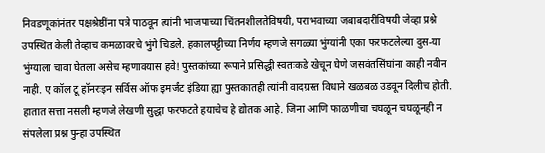निवडणूकांनंतर पक्षश्रेष्ठींना पत्रे पाठवून त्यांनी भाजपाच्या चिंतनशीलतेविषयी, पराभवाच्या जबाबदारीविषयी जेव्हा प्रश्ने उपस्थित केली तेव्हाच कमळावरचे भुंगे चिडले. हकालपट्टीच्या निर्णय म्हणजे सगळ्या भुंग्यांनी एका फरफटलेल्या दुस-या भुंग्याला चावा घेतला असेच म्हणावयास हवे! पुस्तकांच्या रूपाने प्रसिद्धी स्वतःकडे खेचून घेणे जसवंतसिंघांना काही नवीन नाही. ए कॉल टू हॉनरःइन सर्विस ऑफ इमर्जंट इंडिया ह्या पुस्तकातही त्यांनी वादग्रस्त विधाने खळबळ उडवून दिलीच होती. हातात सत्ता नसली म्हणजे लेखणी सुद्धा फरफटते हयाचेच हे द्योतक आहे. जिना आणि फाळणीचा चघळून चघळूनही न संपलेला प्रश्न पुन्हा उपस्थित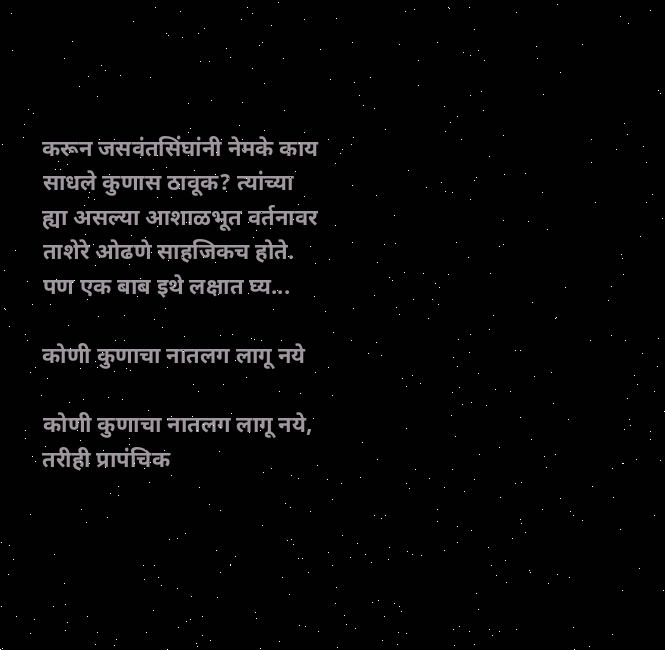करून जसवंतसिंघांनी नेमके काय साधले कुणास ठावूक? त्यांच्या ह्या असल्या आशाळभूत वर्तनावर ताशेरे ओढणे साहजिकच होते. पण एक बाब इथे लक्षात घ्य...

कोणी कुणाचा नातलग लागू नये

कोणी कुणाचा नातलग लागू नये, तरीही प्रापंचिक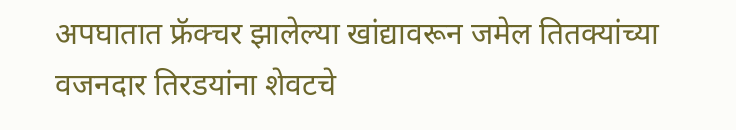अपघातात फ्रॅक्चर झालेल्या खांद्यावरून जमेल तितक्यांच्या वजनदार तिरडयांना शेवटचे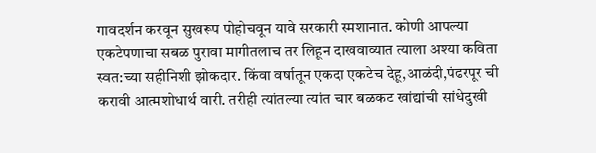गावदर्शन करवून सुखरूप पोहोचवून यावे सरकारी स्मशानात. कोणी आपल्या एकटेपणाचा सबळ पुरावा मागीतलाच तर लिहून दाखवाव्यात त्याला अश्या कविता स्वत:च्या सहीनिशी झोकदार. किंवा वर्षातून एकदा एकटेच देहू,आळंदी,पंढरपूर ची करावी आत्मशोधार्थ वारी. तरीही त्यांतल्या त्यांत चार बळकट खांद्यांची सांधेदुखी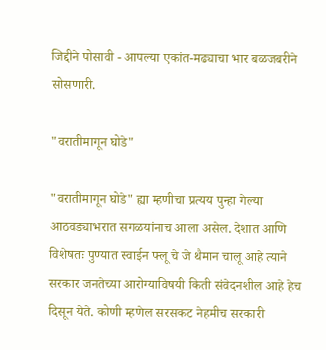जिद्दीने पोसावी - आपल्या एकांत-मढ्याचा भार बळजबरीने सोसणारी.

"वरातीमागून घोडे"

"वरातीमागून घोडे" ह्या म्हणीचा प्रत्यय पुन्हा गेल्या आठवड्याभरात सगळयांनाच आला असेल. देशात आणि विशेषतः पुण्यात स्वाईन फ्लू चे जे थैमान चालू आहे त्याने सरकार जनतेच्या आरोग्याविषयी किती संवेदनशील आहे हेच दिसून येते. कोणी म्हणेल सरसकट नेहमीच सरकारी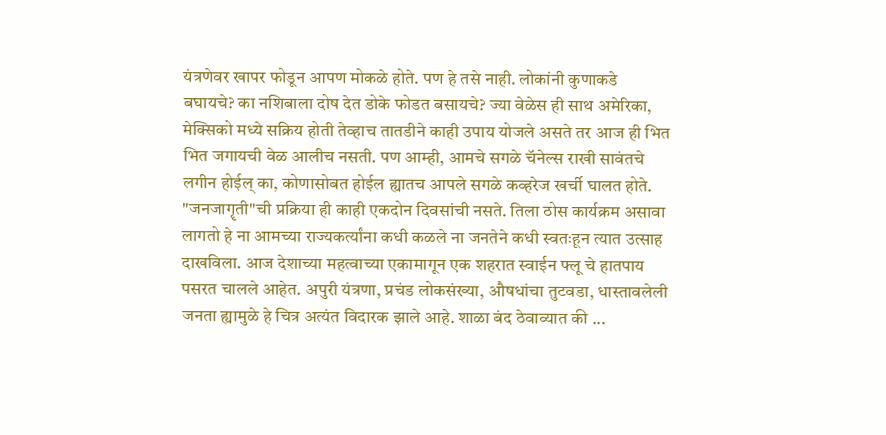यंत्रणेवर खापर फोडून आपण मोकळे होते. पण हे तसे नाही. लोकांनी कुणाकडे बघायचे? का नशिबाला दोष देत डोके फोडत बसायचे? ज्या वेळेस ही साथ अमेरिका, मेक्सिको मध्ये सक्रिय होती तेव्हाच तातडीने काही उपाय योजले असते तर आज ही भित भित जगायची वेळ आलीच नसती. पण आम्ही, आमचे सगळे चॅनेल्स राखी सावंतचे लगीन होईल् का, कोणासोबत होईल ह्यातच आपले सगळे कव्हरेज खर्ची घालत होते. "जनजागॄती"ची प्रक्रिया ही काही एकदोन दिवसांची नसते. तिला ठोस कार्यक्रम असावा लागतो हे ना आमच्या राज्यकर्त्यांना कधी कळले ना जनतेने कधी स्वतःहून त्यात उत्साह दाखविला. आज देशाच्या महत्वाच्या एकामागून एक शहरात स्वाईन फ्लू चे हातपाय पसरत चालले आहेत. अपुरी यंत्रणा, प्रचंड लोकसंख्या, औषधांचा तुटवडा, धास्तावलेली जनता ह्यामुळे हे चित्र अत्यंत विदारक झाले आहे. शाळा बंद ठेवाव्यात की ...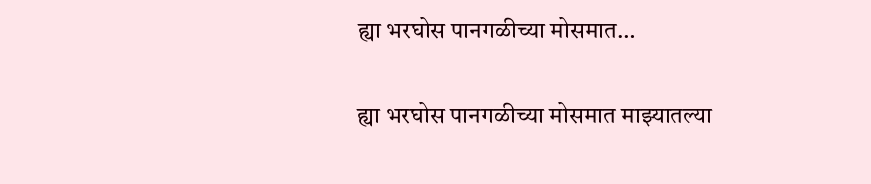ह्या भरघोस पानगळीच्या मोसमात…

ह्या भरघोस पानगळीच्या मोसमात माझ्यातल्या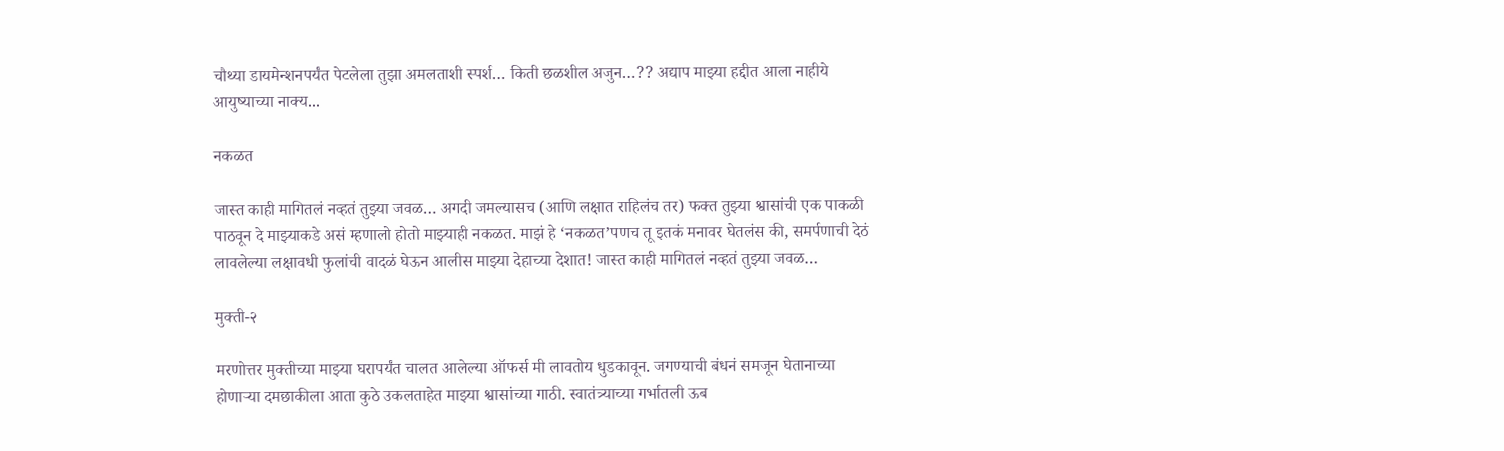चौथ्या डायमेन्शनपर्यंत पेटलेला तुझा अमलताशी स्पर्श… किती छळशील अजुन…?? अद्याप माझ्या हद्दीत आला नाहीये आयुष्याच्या नाक्य...

नकळत

जास्त काही मागितलं नव्हतं तुझ्या जवळ… अगदी जमल्यासच (आणि लक्षात राहिलंच तर) फक्त तुझ्या श्वासांची एक पाकळी पाठवून दे माझ्याकडे असं म्हणालो होतो माझ्याही नकळत. माझं हे ‘नकळत’पणच तू इतकं मनावर घेतलंस की, समर्पणाची देठं लावलेल्या लक्षावधी फुलांची वादळं घेऊन आलीस माझ्या देहाच्या देशात! जास्त काही मागितलं नव्हतं तुझ्या जवळ…

मुक्ती-२

मरणोत्तर मुक्तीच्या माझ्या घरापर्यंत चालत आलेल्या ऑफर्स मी लावतोय धुडकावून. जगण्याची बंधनं समजून घेतानाच्या होणार्‍या दमछाकीला आता कुठे उकलताहेत माझ्या श्वासांच्या गाठी. स्वातंत्र्याच्या गर्भातली ऊब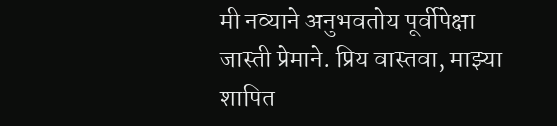मी नव्याने अनुभवतोय पूर्वीपेक्षा जास्ती प्रेमाने. प्रिय वास्तवा, माझ्या शापित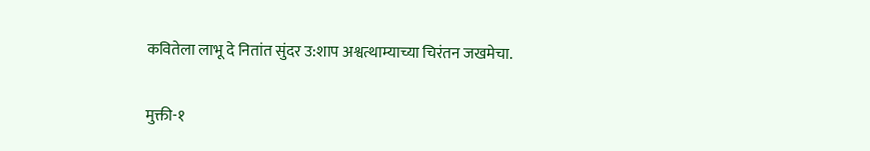कवितेला लाभू दे नितांत सुंदर उ:शाप अश्वत्थाम्याच्या चिरंतन जखमेचा.

मुक्ती-१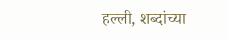हल्ली, शब्दांच्या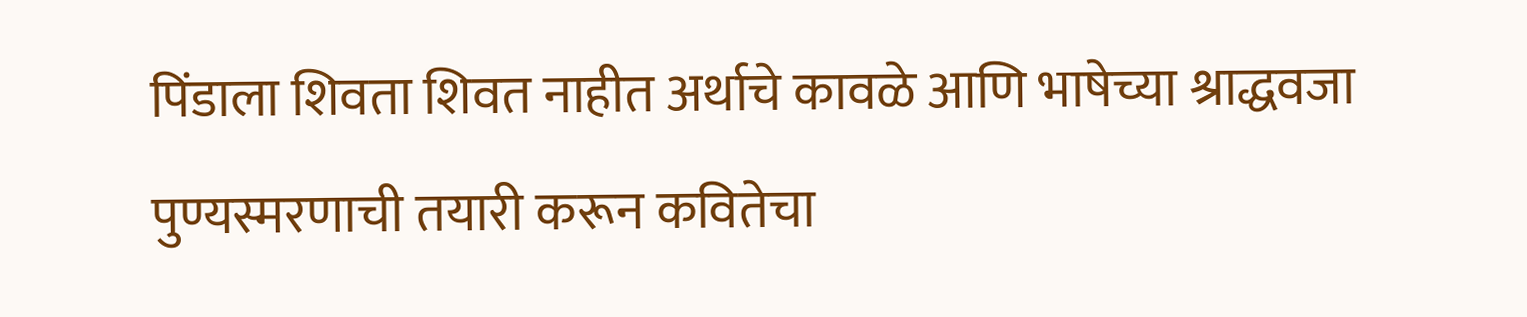पिंडाला शिवता शिवत नाहीत अर्थाचे कावळे आणि भाषेच्या श्राद्धवजा पुण्यस्मरणाची तयारी करून कवितेचा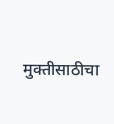मुक्तीसाठीचा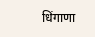धिंगाणा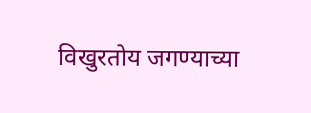विखुरतोय जगण्याच्या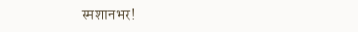स्मशानभर!